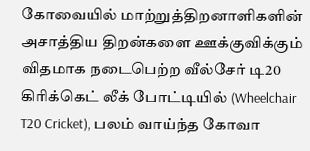கோவையில் மாற்றுத்திறனாளிகளின் அசாத்திய திறன்களை ஊக்குவிக்கும் விதமாக நடைபெற்ற வீல்சேர் டி20 கிரிக்கெட் லீக் போட்டியில் (Wheelchair T20 Cricket), பலம் வாய்ந்த கோவா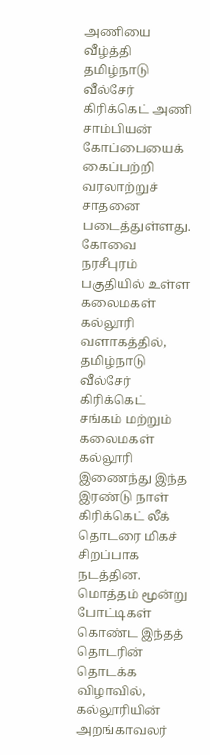அணியை வீழ்த்தி தமிழ்நாடு வீல்சேர் கிரிக்கெட் அணி சாம்பியன் கோப்பையைக் கைப்பற்றி வரலாற்றுச் சாதனை படைத்துள்ளது.
கோவை நரசீபுரம் பகுதியில் உள்ள கலைமகள் கல்லூரி வளாகத்தில், தமிழ்நாடு வீல்சேர் கிரிக்கெட் சங்கம் மற்றும் கலைமகள் கல்லூரி இணைந்து இந்த இரண்டு நாள் கிரிக்கெட் லீக் தொடரை மிகச் சிறப்பாக நடத்தின. மொத்தம் மூன்று போட்டிகள் கொண்ட இந்தத் தொடரின் தொடக்க விழாவில், கல்லூரியின் அறங்காவலர்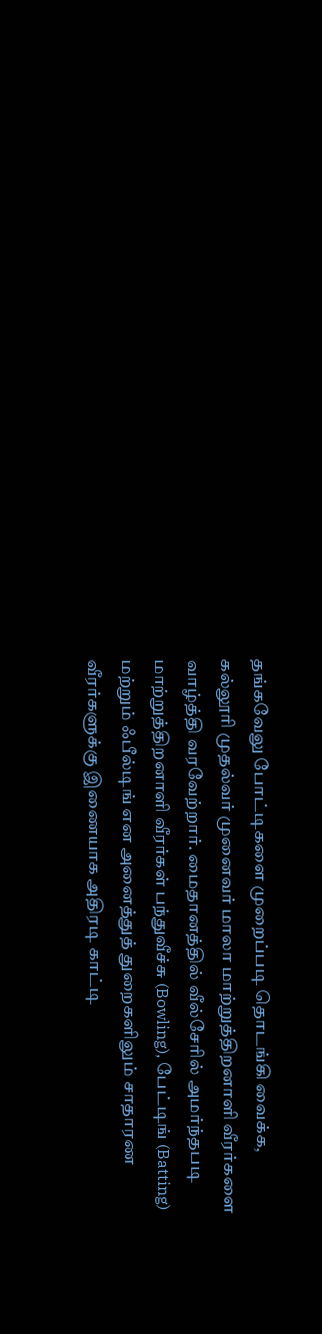தங்கவேலு போட்டிகளை முறைப்படி தொடங்கி வைக்க, கல்லூரி முதல்வர் முனைவர் மாலா மாற்றுத்திறனாளி வீரர்களை வாழ்த்தி வரவேற்றார். மைதானத்தில் வீல்சேரில் அமர்ந்தபடி மாற்றுத்திறனாளி வீரர்கள் பந்துவீச்சு (Bowling), பேட்டிங் (Batting) மற்றும் ஃபீல்டிங் என அனைத்துத் துறைகளிலும் சாதாரண வீரர்களுக்கு இணையாக அதிரடி காட்டி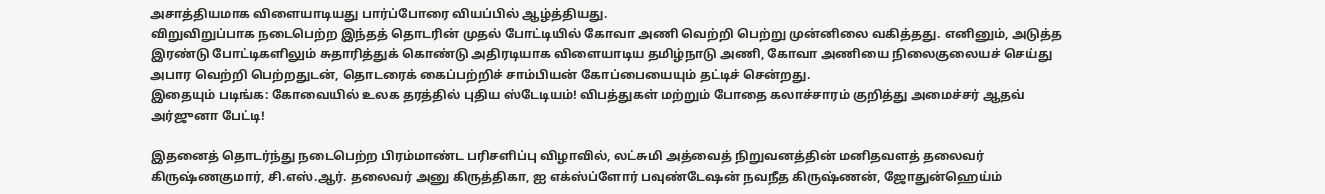அசாத்தியமாக விளையாடியது பார்ப்போரை வியப்பில் ஆழ்த்தியது.
விறுவிறுப்பாக நடைபெற்ற இந்தத் தொடரின் முதல் போட்டியில் கோவா அணி வெற்றி பெற்று முன்னிலை வகித்தது. எனினும், அடுத்த இரண்டு போட்டிகளிலும் சுதாரித்துக் கொண்டு அதிரடியாக விளையாடிய தமிழ்நாடு அணி, கோவா அணியை நிலைகுலையச் செய்து அபார வெற்றி பெற்றதுடன், தொடரைக் கைப்பற்றிச் சாம்பியன் கோப்பையையும் தட்டிச் சென்றது.
இதையும் படிங்க: கோவையில் உலக தரத்தில் புதிய ஸ்டேடியம்! விபத்துகள் மற்றும் போதை கலாச்சாரம் குறித்து அமைச்சர் ஆதவ் அர்ஜுனா பேட்டி!

இதனைத் தொடர்ந்து நடைபெற்ற பிரம்மாண்ட பரிசளிப்பு விழாவில், லட்சுமி அத்வைத் நிறுவனத்தின் மனிதவளத் தலைவர் கிருஷ்ணகுமார், சி.எஸ்.ஆர். தலைவர் அனு கிருத்திகா, ஐ எக்ஸ்ப்ளோர் பவுண்டேஷன் நவநீத கிருஷ்ணன், ஜோதுன்ஹெய்ம்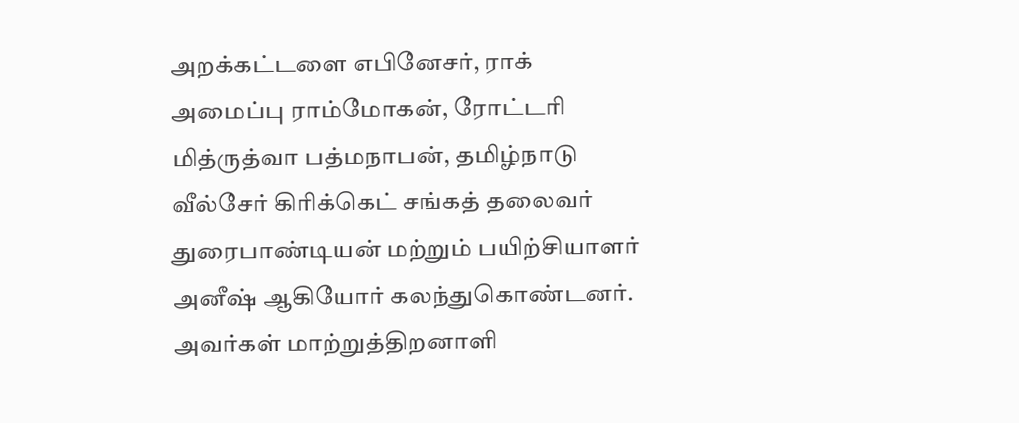அறக்கட்டளை எபினேசர், ராக் அமைப்பு ராம்மோகன், ரோட்டரி மித்ருத்வா பத்மநாபன், தமிழ்நாடு வீல்சேர் கிரிக்கெட் சங்கத் தலைவர் துரைபாண்டியன் மற்றும் பயிற்சியாளர் அனீஷ் ஆகியோர் கலந்துகொண்டனர். அவர்கள் மாற்றுத்திறனாளி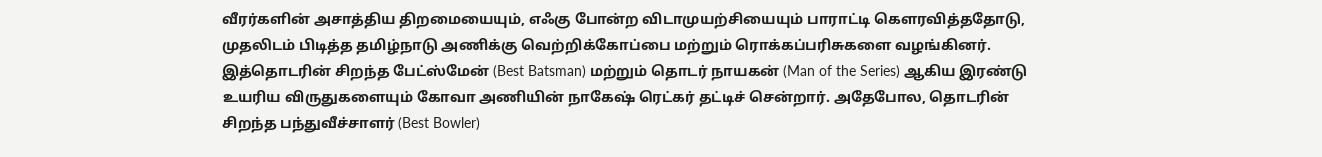வீரர்களின் அசாத்திய திறமையையும், எஃகு போன்ற விடாமுயற்சியையும் பாராட்டி கௌரவித்ததோடு, முதலிடம் பிடித்த தமிழ்நாடு அணிக்கு வெற்றிக்கோப்பை மற்றும் ரொக்கப்பரிசுகளை வழங்கினர்.
இத்தொடரின் சிறந்த பேட்ஸ்மேன் (Best Batsman) மற்றும் தொடர் நாயகன் (Man of the Series) ஆகிய இரண்டு உயரிய விருதுகளையும் கோவா அணியின் நாகேஷ் ரெட்கர் தட்டிச் சென்றார். அதேபோல, தொடரின் சிறந்த பந்துவீச்சாளர் (Best Bowler)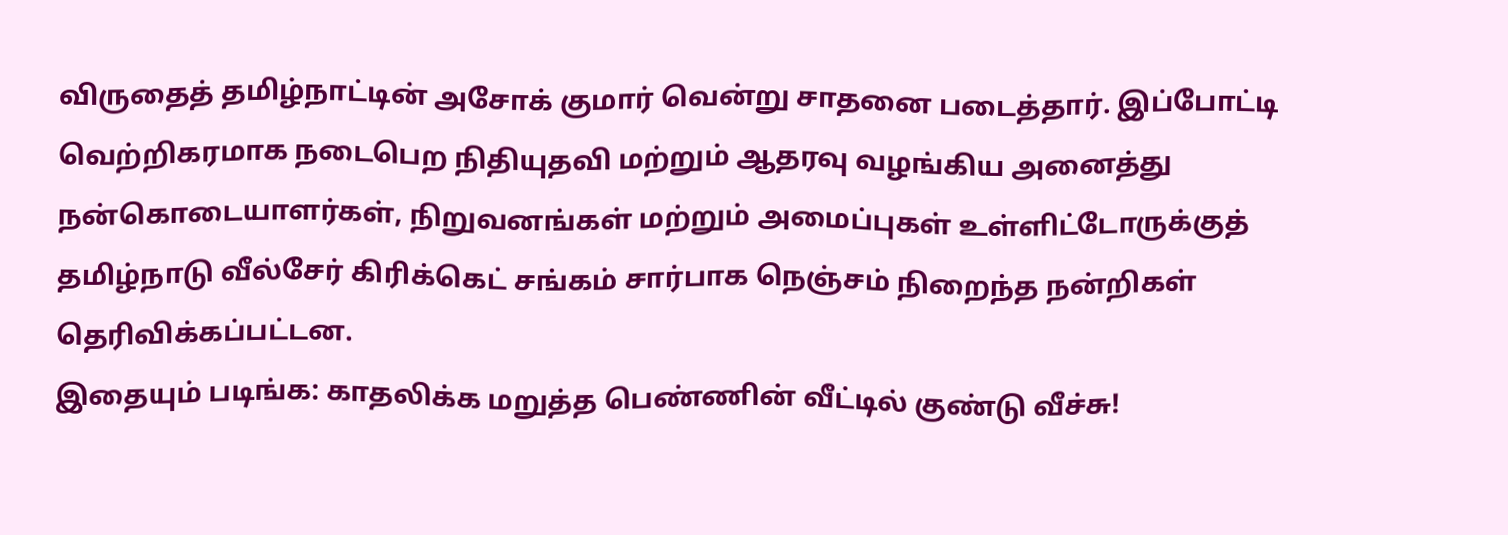விருதைத் தமிழ்நாட்டின் அசோக் குமார் வென்று சாதனை படைத்தார். இப்போட்டி வெற்றிகரமாக நடைபெற நிதியுதவி மற்றும் ஆதரவு வழங்கிய அனைத்து நன்கொடையாளர்கள், நிறுவனங்கள் மற்றும் அமைப்புகள் உள்ளிட்டோருக்குத் தமிழ்நாடு வீல்சேர் கிரிக்கெட் சங்கம் சார்பாக நெஞ்சம் நிறைந்த நன்றிகள் தெரிவிக்கப்பட்டன.
இதையும் படிங்க: காதலிக்க மறுத்த பெண்ணின் வீட்டில் குண்டு வீச்சு!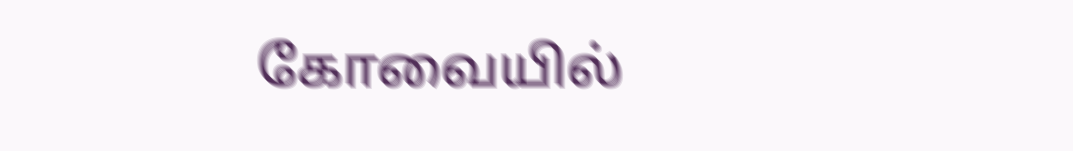கோவையில்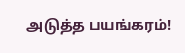அடுத்த பயங்கரம்!